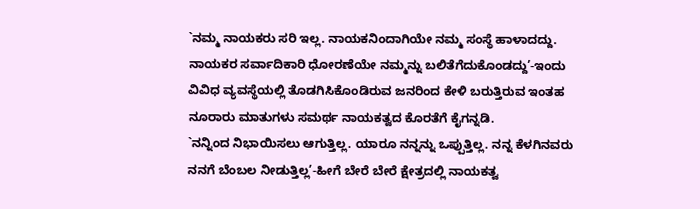`ನಮ್ಮ ನಾಯಕರು ಸರಿ ಇಲ್ಲ. ನಾಯಕನಿಂದಾಗಿಯೇ ನಮ್ಮ ಸಂಸ್ಥೆ ಹಾಳಾದದ್ದು. ನಾಯಕರ ಸರ್ವಾದಿಕಾರಿ ಧೋರಣೆಯೇ ನಮ್ಮನ್ನು ಬಲಿತೆಗೆದುಕೊಂಡದ್ದು’-ಇಂದು ವಿವಿಧ ವ್ಯವಸ್ಥೆಯಲ್ಲಿ ತೊಡಗಿಸಿಕೊಂಡಿರುವ ಜನರಿಂದ ಕೇಳಿ ಬರುತ್ತಿರುವ ಇಂತಹ ನೂರಾರು ಮಾತುಗಳು ಸಮರ್ಥ ನಾಯಕತ್ವದ ಕೊರತೆಗೆ ಕೈಗನ್ನಡಿ.
`ನನ್ನಿಂದ ನಿಭಾಯಿಸಲು ಆಗುತ್ತಿಲ್ಲ. ಯಾರೂ ನನ್ನನ್ನು ಒಪ್ಪುತ್ತಿಲ್ಲ. ನನ್ನ ಕೆಳಗಿನವರು ನನಗೆ ಬೆಂಬಲ ನೀಡುತ್ತಿಲ್ಲ’-ಹೀಗೆ ಬೇರೆ ಬೇರೆ ಕ್ಷೇತ್ರದಲ್ಲಿ ನಾಯಕತ್ವ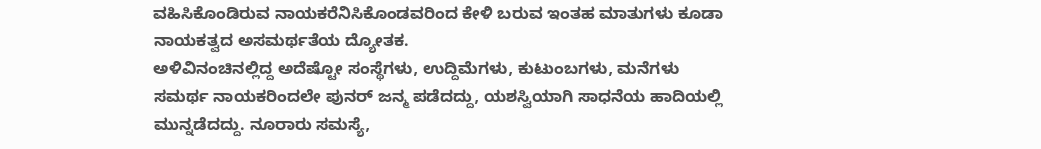ವಹಿಸಿಕೊಂಡಿರುವ ನಾಯಕರೆನಿಸಿಕೊಂಡವರಿಂದ ಕೇಳಿ ಬರುವ ಇಂತಹ ಮಾತುಗಳು ಕೂಡಾ ನಾಯಕತ್ವದ ಅಸಮರ್ಥತೆಯ ದ್ಯೋತಕ.
ಅಳಿವಿನಂಚಿನಲ್ಲಿದ್ದ ಅದೆಷ್ಟೋ ಸಂಸ್ಥೆಗಳು, ಉದ್ದಿಮೆಗಳು, ಕುಟುಂಬಗಳು, ಮನೆಗಳು ಸಮರ್ಥ ನಾಯಕರಿಂದಲೇ ಪುನರ್ ಜನ್ಮ ಪಡೆದದ್ದು, ಯಶಸ್ವಿಯಾಗಿ ಸಾಧನೆಯ ಹಾದಿಯಲ್ಲಿ ಮುನ್ನಡೆದದ್ದು. ನೂರಾರು ಸಮಸ್ಯೆ,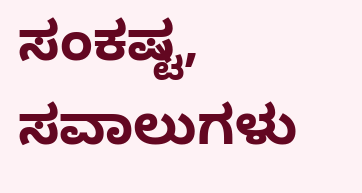ಸಂಕಷ್ಟ, ಸವಾಲುಗಳು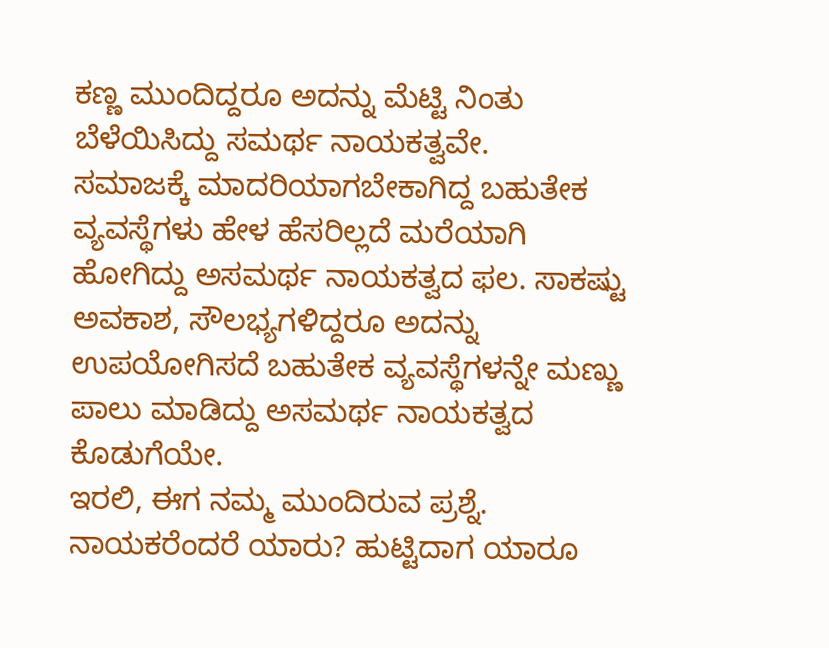ಕಣ್ಣ ಮುಂದಿದ್ದರೂ ಅದನ್ನು ಮೆಟ್ಟಿ ನಿಂತು ಬೆಳೆಯಿಸಿದ್ದು ಸಮರ್ಥ ನಾಯಕತ್ವವೇ.
ಸಮಾಜಕ್ಕೆ ಮಾದರಿಯಾಗಬೇಕಾಗಿದ್ದ ಬಹುತೇಕ ವ್ಯವಸ್ಥೆಗಳು ಹೇಳ ಹೆಸರಿಲ್ಲದೆ ಮರೆಯಾಗಿ ಹೋಗಿದ್ದು ಅಸಮರ್ಥ ನಾಯಕತ್ವದ ಫಲ. ಸಾಕಷ್ಟು ಅವಕಾಶ, ಸೌಲಭ್ಯಗಳಿದ್ದರೂ ಅದನ್ನು ಉಪಯೋಗಿಸದೆ ಬಹುತೇಕ ವ್ಯವಸ್ಥೆಗಳನ್ನೇ ಮಣ್ಣು ಪಾಲು ಮಾಡಿದ್ದು ಅಸಮರ್ಥ ನಾಯಕತ್ವದ ಕೊಡುಗೆಯೇ.
ಇರಲಿ, ಈಗ ನಮ್ಮ ಮುಂದಿರುವ ಪ್ರಶ್ನೆ. ನಾಯಕರೆಂದರೆ ಯಾರು? ಹುಟ್ಟಿದಾಗ ಯಾರೂ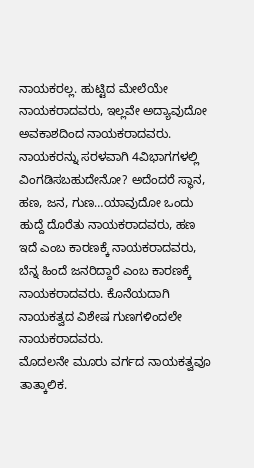ನಾಯಕರಲ್ಲ. ಹುಟ್ಟಿದ ಮೇಲೆಯೇ ನಾಯಕರಾದವರು, ಇಲ್ಲವೇ ಅದ್ಯಾವುದೋ ಅವಕಾಶದಿಂದ ನಾಯಕರಾದವರು.
ನಾಯಕರನ್ನು ಸರಳವಾಗಿ 4ವಿಭಾಗಗಳಲ್ಲಿ ವಿಂಗಡಿಸಬಹುದೇನೋ? ಅದೆಂದರೆ ಸ್ಥಾನ, ಹಣ, ಜನ, ಗುಣ…ಯಾವುದೋ ಒಂದು ಹುದ್ದೆ ದೊರೆತು ನಾಯಕರಾದವರು, ಹಣ ಇದೆ ಎಂಬ ಕಾರಣಕ್ಕೆ ನಾಯಕರಾದವರು, ಬೆನ್ನ ಹಿಂದೆ ಜನರಿದ್ದಾರೆ ಎಂಬ ಕಾರಣಕ್ಕೆ ನಾಯಕರಾದವರು. ಕೊನೆಯದಾಗಿ ನಾಯಕತ್ವದ ವಿಶೇಷ ಗುಣಗಳಿಂದಲೇ ನಾಯಕರಾದವರು.
ಮೊದಲನೇ ಮೂರು ವರ್ಗದ ನಾಯಕತ್ವವೂ ತಾತ್ಕಾಲಿಕ.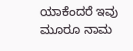ಯಾಕೆಂದರೆ ಇವು ಮೂರೂ ನಾಮ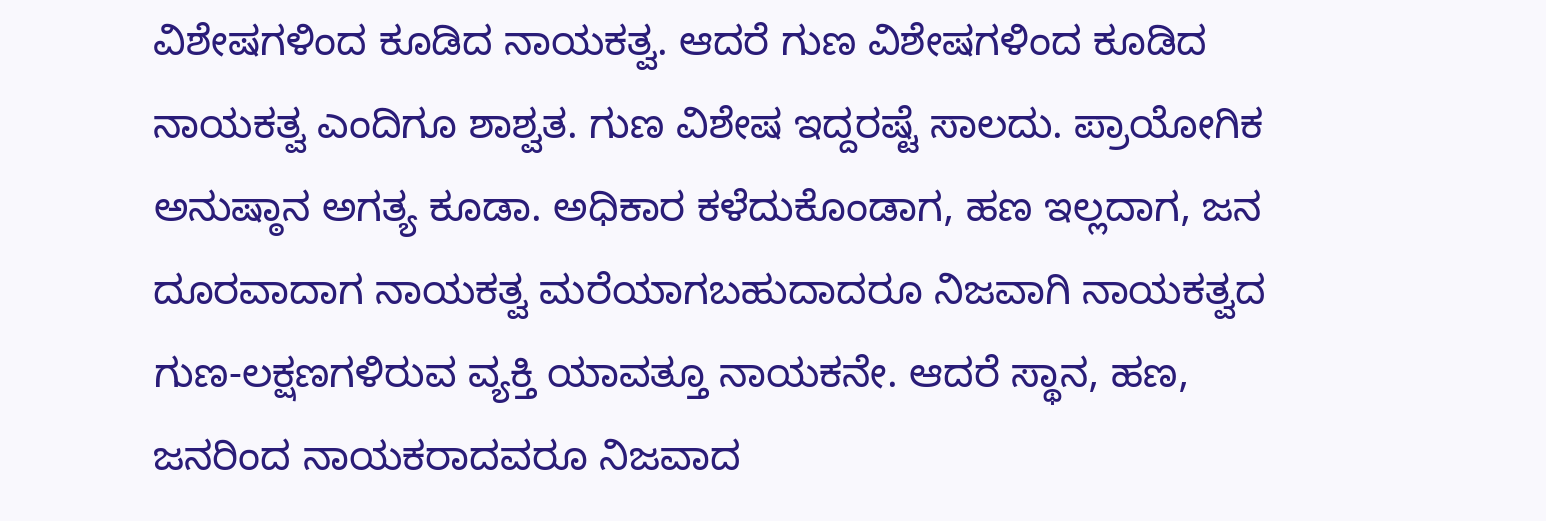ವಿಶೇಷಗಳಿಂದ ಕೂಡಿದ ನಾಯಕತ್ವ. ಆದರೆ ಗುಣ ವಿಶೇಷಗಳಿಂದ ಕೂಡಿದ ನಾಯಕತ್ವ ಎಂದಿಗೂ ಶಾಶ್ವತ. ಗುಣ ವಿಶೇಷ ಇದ್ದರಷ್ಟೆ ಸಾಲದು. ಪ್ರಾಯೋಗಿಕ ಅನುಷ್ಠಾನ ಅಗತ್ಯ ಕೂಡಾ. ಅಧಿಕಾರ ಕಳೆದುಕೊಂಡಾಗ, ಹಣ ಇಲ್ಲದಾಗ, ಜನ ದೂರವಾದಾಗ ನಾಯಕತ್ವ ಮರೆಯಾಗಬಹುದಾದರೂ ನಿಜವಾಗಿ ನಾಯಕತ್ವದ ಗುಣ-ಲಕ್ಷಣಗಳಿರುವ ವ್ಯಕ್ತಿ ಯಾವತ್ತೂ ನಾಯಕನೇ. ಆದರೆ ಸ್ಥಾನ, ಹಣ, ಜನರಿಂದ ನಾಯಕರಾದವರೂ ನಿಜವಾದ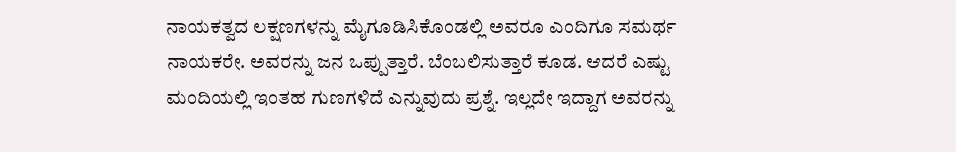ನಾಯಕತ್ವದ ಲಕ್ಷಣಗಳನ್ನು ಮೈಗೂಡಿಸಿಕೊಂಡಲ್ಲಿ ಅವರೂ ಎಂದಿಗೂ ಸಮರ್ಥ ನಾಯಕರೇ. ಅವರನ್ನು ಜನ ಒಪ್ಪುತ್ತಾರೆ. ಬೆಂಬಲಿಸುತ್ತಾರೆ ಕೂಡ. ಆದರೆ ಎಷ್ಟು ಮಂದಿಯಲ್ಲಿ ಇಂತಹ ಗುಣಗಳಿದೆ ಎನ್ನುವುದು ಪ್ರಶ್ನೆ. ಇಲ್ಲದೇ ಇದ್ದಾಗ ಅವರನ್ನು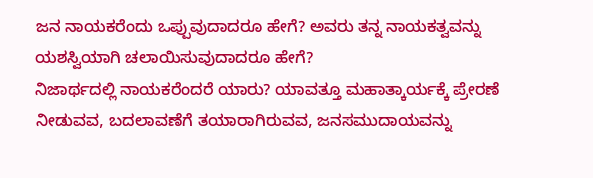ಜನ ನಾಯಕರೆಂದು ಒಪ್ಪುವುದಾದರೂ ಹೇಗೆ? ಅವರು ತನ್ನ ನಾಯಕತ್ವವನ್ನು ಯಶಸ್ವಿಯಾಗಿ ಚಲಾಯಿಸುವುದಾದರೂ ಹೇಗೆ?
ನಿಜಾರ್ಥದಲ್ಲಿ ನಾಯಕರೆಂದರೆ ಯಾರು? ಯಾವತ್ತೂ ಮಹಾತ್ಕಾರ್ಯಕ್ಕೆ ಪ್ರೇರಣೆ ನೀಡುವವ, ಬದಲಾವಣೆಗೆ ತಯಾರಾಗಿರುವವ, ಜನಸಮುದಾಯವನ್ನು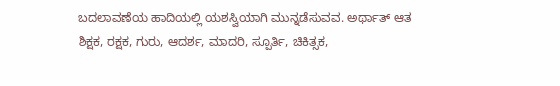ಬದಲಾವಣೆಯ ಹಾದಿಯಲ್ಲಿ ಯಶಸ್ವಿಯಾಗಿ ಮುನ್ನಡೆಸುವವ. ಅರ್ಥಾತ್ ಆತ ಶಿಕ್ಷಕ, ರಕ್ಷಕ, ಗುರು, ಆದರ್ಶ, ಮಾದರಿ, ಸ್ಪೂರ್ತಿ, ಚಿಕಿತ್ಸಕ,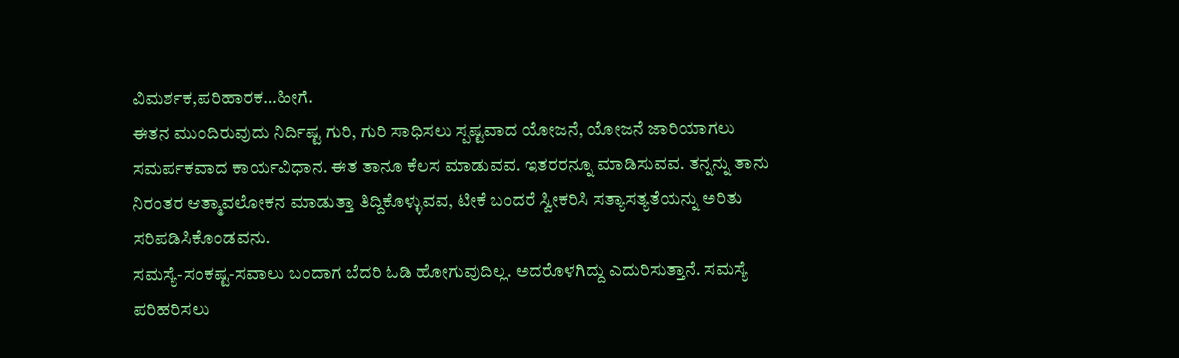ವಿಮರ್ಶಕ,ಪರಿಹಾರಕ…ಹೀಗೆ.
ಈತನ ಮುಂದಿರುವುದು ನಿರ್ದಿಷ್ಟ ಗುರಿ, ಗುರಿ ಸಾಧಿಸಲು ಸ್ಪಷ್ಟವಾದ ಯೋಜನೆ, ಯೋಜನೆ ಜಾರಿಯಾಗಲು ಸಮರ್ಪಕವಾದ ಕಾರ್ಯವಿಧಾನ. ಈತ ತಾನೂ ಕೆಲಸ ಮಾಡುವವ. ಇತರರನ್ನೂ ಮಾಡಿಸುವವ. ತನ್ನನ್ನು ತಾನು ನಿರಂತರ ಆತ್ಮಾವಲೋಕನ ಮಾಡುತ್ತಾ ತಿದ್ದಿಕೊಳ್ಳುವವ, ಟೀಕೆ ಬಂದರೆ ಸ್ವೀಕರಿಸಿ ಸತ್ಯಾಸತ್ಯತೆಯನ್ನು ಅರಿತು ಸರಿಪಡಿಸಿಕೊಂಡವನು.
ಸಮಸ್ಯೆ-ಸಂಕಷ್ಟ-ಸವಾಲು ಬಂದಾಗ ಬೆದರಿ ಓಡಿ ಹೋಗುವುದಿಲ್ಲ. ಅದರೊಳಗಿದ್ದು ಎದುರಿಸುತ್ತಾನೆ. ಸಮಸ್ಯೆ ಪರಿಹರಿಸಲು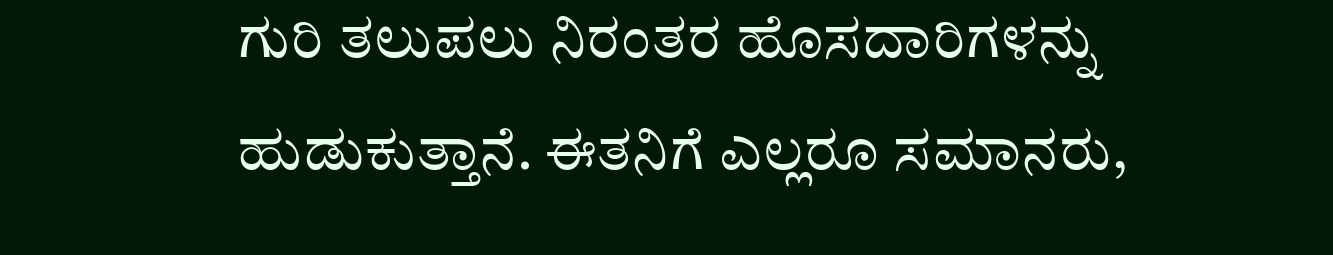ಗುರಿ ತಲುಪಲು ನಿರಂತರ ಹೊಸದಾರಿಗಳನ್ನು ಹುಡುಕುತ್ತಾನೆ. ಈತನಿಗೆ ಎಲ್ಲರೂ ಸಮಾನರು,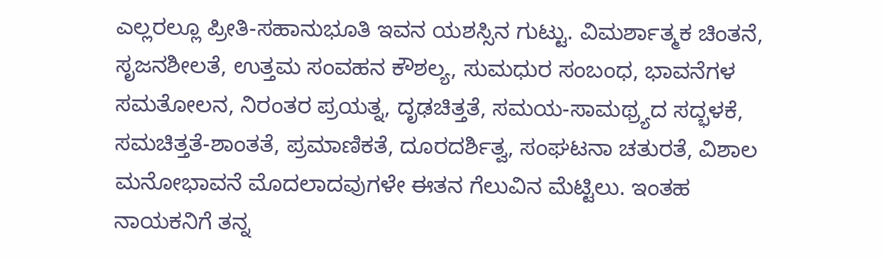ಎಲ್ಲರಲ್ಲೂ ಪ್ರೀತಿ-ಸಹಾನುಭೂತಿ ಇವನ ಯಶಸ್ಸಿನ ಗುಟ್ಟು. ವಿಮರ್ಶಾತ್ಮಕ ಚಿಂತನೆ, ಸೃಜನಶೀಲತೆ, ಉತ್ತಮ ಸಂವಹನ ಕೌಶಲ್ಯ, ಸುಮಧುರ ಸಂಬಂಧ, ಭಾವನೆಗಳ ಸಮತೋಲನ, ನಿರಂತರ ಪ್ರಯತ್ನ, ದೃಢಚಿತ್ತತೆ, ಸಮಯ-ಸಾಮಥ್ರ್ಯದ ಸದ್ಭಳಕೆ, ಸಮಚಿತ್ತತೆ-ಶಾಂತತೆ, ಪ್ರಮಾಣಿಕತೆ, ದೂರದರ್ಶಿತ್ವ, ಸಂಘಟನಾ ಚತುರತೆ, ವಿಶಾಲ ಮನೋಭಾವನೆ ಮೊದಲಾದವುಗಳೇ ಈತನ ಗೆಲುವಿನ ಮೆಟ್ಟಿಲು. ಇಂತಹ ನಾಯಕನಿಗೆ ತನ್ನ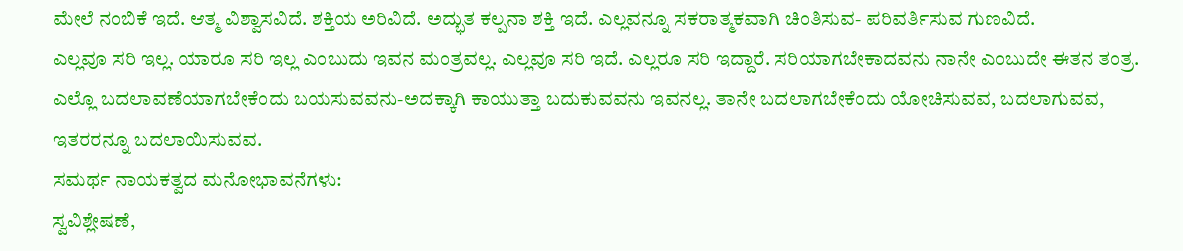ಮೇಲೆ ನಂಬಿಕೆ ಇದೆ. ಆತ್ಮ ವಿಶ್ವಾಸವಿದೆ. ಶಕ್ತಿಯ ಅರಿವಿದೆ. ಅದ್ಭುತ ಕಲ್ಪನಾ ಶಕ್ತಿ ಇದೆ. ಎಲ್ಲವನ್ನೂ ಸಕರಾತ್ಮಕವಾಗಿ ಚಿಂತಿಸುವ- ಪರಿವರ್ತಿಸುವ ಗುಣವಿದೆ.
ಎಲ್ಲವೂ ಸರಿ ಇಲ್ಲ. ಯಾರೂ ಸರಿ ಇಲ್ಲ ಎಂಬುದು ಇವನ ಮಂತ್ರವಲ್ಲ. ಎಲ್ಲವೂ ಸರಿ ಇದೆ. ಎಲ್ಲರೂ ಸರಿ ಇದ್ದಾರೆ. ಸರಿಯಾಗಬೇಕಾದವನು ನಾನೇ ಎಂಬುದೇ ಈತನ ತಂತ್ರ. ಎಲ್ಲೊ ಬದಲಾವಣೆಯಾಗಬೇಕೆಂದು ಬಯಸುವವನು-ಅದಕ್ಕಾಗಿ ಕಾಯುತ್ತಾ ಬದುಕುವವನು ಇವನಲ್ಲ. ತಾನೇ ಬದಲಾಗಬೇಕೆಂದು ಯೋಚಿಸುವವ, ಬದಲಾಗುವವ, ಇತರರನ್ನೂ ಬದಲಾಯಿಸುವವ.
ಸಮರ್ಥ ನಾಯಕತ್ವದ ಮನೋಭಾವನೆಗಳು:
ಸ್ವವಿಶ್ಲೇಷಣೆ,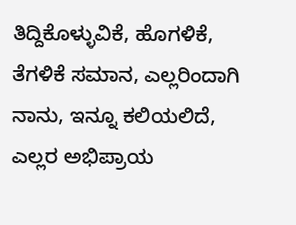ತಿದ್ದಿಕೊಳ್ಳುವಿಕೆ, ಹೊಗಳಿಕೆ, ತೆಗಳಿಕೆ ಸಮಾನ, ಎಲ್ಲರಿಂದಾಗಿ ನಾನು, ಇನ್ನೂ ಕಲಿಯಲಿದೆ, ಎಲ್ಲರ ಅಭಿಪ್ರಾಯ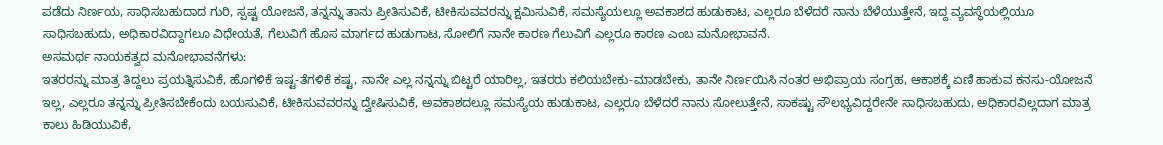ಪಡೆದು ನಿರ್ಣಯ, ಸಾಧಿಸಬಹುದಾದ ಗುರಿ, ಸ್ಪಷ್ಟ ಯೋಜನೆ, ತನ್ನನ್ನು ತಾನು ಪ್ರೀತಿಸುವಿಕೆ, ಟೀಕಿಸುವವರನ್ನು ಕ್ಷಮಿಸುವಿಕೆ, ಸಮಸ್ಯೆಯಲ್ಲೂ ಅವಕಾಶದ ಹುಡುಕಾಟ, ಎಲ್ಲರೂ ಬೆಳೆದರೆ ನಾನು ಬೆಳೆಯುತ್ತೇನೆ, ಇದ್ದ ವ್ಯವಸ್ಥೆಯಲ್ಲಿಯೂ ಸಾಧಿಸಬಹುದು, ಅಧಿಕಾರವಿದ್ದಾಗಲೂ ವಿಧೇಯತೆ, ಗೆಲುವಿಗೆ ಹೊಸ ಮಾರ್ಗದ ಹುಡುಗಾಟ, ಸೋಲಿಗೆ ನಾನೇ ಕಾರಣ ಗೆಲುವಿಗೆ ಎಲ್ಲರೂ ಕಾರಣ ಎಂಬ ಮನೋಭಾವನೆ.
ಅಸಮರ್ಥ ನಾಯಕತ್ವದ ಮನೋಭಾವನೆಗಳು:
ಇತರರನ್ನು ಮಾತ್ರ ತಿದ್ದಲು ಪ್ರಯತ್ನಿಸುವಿಕೆ, ಹೊಗಳಿಕೆ ಇಷ್ಟ-ತೆಗಳಿಕೆ ಕಷ್ಟ, ನಾನೇ ಎಲ್ಲ ನನ್ನನ್ನು ಬಿಟ್ಟರೆ ಯಾರಿಲ್ಲ, ಇತರರು ಕಲಿಯಬೇಕು-ಮಾಡಬೇಕು, ತಾನೇ ನಿರ್ಣಯಿಸಿ ನಂತರ ಅಭಿಪ್ರಾಯ ಸಂಗ್ರಹ, ಆಕಾಶಕ್ಕೆ ಏಣಿ ಹಾಕುವ ಕನಸು-ಯೋಜನೆ ಇಲ್ಲ, ಎಲ್ಲರೂ ತನ್ನನ್ನು ಪ್ರೀತಿಸಬೇಕೆಂದು ಬಯಸುವಿಕೆ, ಟೀಕಿಸುವವರನ್ನು ದ್ವೇಷಿಸುವಿಕೆ, ಅವಕಾಶದಲ್ಲೂ ಸಮಸ್ಯೆಯ ಹುಡುಕಾಟ, ಎಲ್ಲರೂ ಬೆಳೆದರೆ ನಾನು ಸೋಲುತ್ತೇನೆ, ಸಾಕಷ್ಟು ಸೌಲಭ್ಯವಿದ್ದರೇನೇ ಸಾಧಿಸಬಹುದು, ಅಧಿಕಾರವಿಲ್ಲದಾಗ ಮಾತ್ರ ಕಾಲು ಹಿಡಿಯುವಿಕೆ,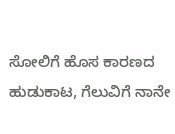ಸೋಲಿಗೆ ಹೊಸ ಕಾರಣದ ಹುಡುಕಾಟ, ಗೆಲುವಿಗೆ ನಾನೇ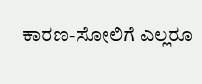ಕಾರಣ-ಸೋಲಿಗೆ ಎಲ್ಲರೂ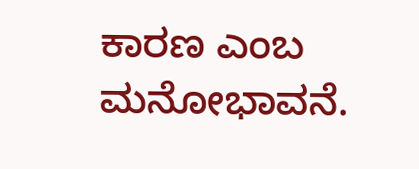ಕಾರಣ ಎಂಬ ಮನೋಭಾವನೆ.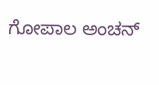ಗೋಪಾಲ ಅಂಚನ್